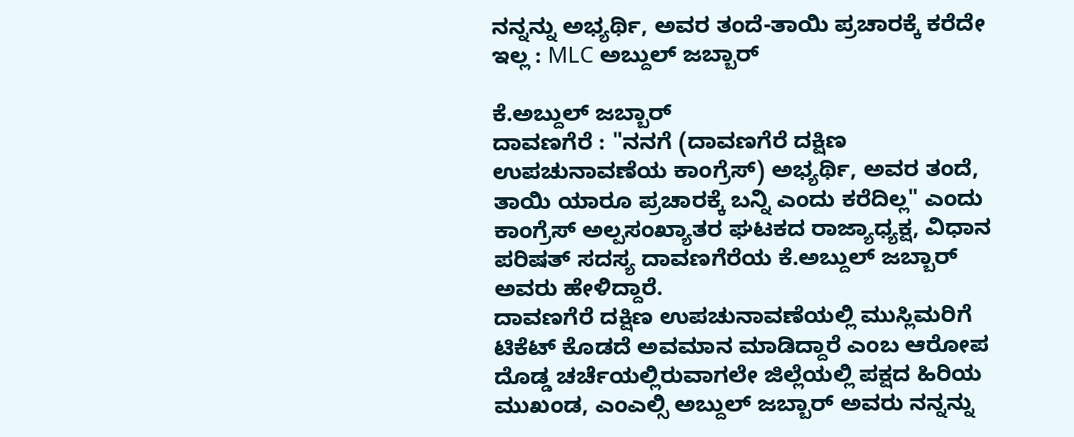ನನ್ನನ್ನು ಅಭ್ಯರ್ಥಿ, ಅವರ ತಂದೆ-ತಾಯಿ ಪ್ರಚಾರಕ್ಕೆ ಕರೆದೇ ಇಲ್ಲ : MLC ಅಬ್ದುಲ್ ಜಬ್ಬಾರ್

ಕೆ.ಅಬ್ದುಲ್ ಜಬ್ಬಾರ್
ದಾವಣಗೆರೆ : "ನನಗೆ (ದಾವಣಗೆರೆ ದಕ್ಷಿಣ ಉಪಚುನಾವಣೆಯ ಕಾಂಗ್ರೆಸ್) ಅಭ್ಯರ್ಥಿ, ಅವರ ತಂದೆ, ತಾಯಿ ಯಾರೂ ಪ್ರಚಾರಕ್ಕೆ ಬನ್ನಿ ಎಂದು ಕರೆದಿಲ್ಲ" ಎಂದು ಕಾಂಗ್ರೆಸ್ ಅಲ್ಪಸಂಖ್ಯಾತರ ಘಟಕದ ರಾಜ್ಯಾಧ್ಯಕ್ಷ, ವಿಧಾನ ಪರಿಷತ್ ಸದಸ್ಯ ದಾವಣಗೆರೆಯ ಕೆ.ಅಬ್ದುಲ್ ಜಬ್ಬಾರ್ ಅವರು ಹೇಳಿದ್ದಾರೆ.
ದಾವಣಗೆರೆ ದಕ್ಷಿಣ ಉಪಚುನಾವಣೆಯಲ್ಲಿ ಮುಸ್ಲಿಮರಿಗೆ ಟಿಕೆಟ್ ಕೊಡದೆ ಅವಮಾನ ಮಾಡಿದ್ದಾರೆ ಎಂಬ ಆರೋಪ ದೊಡ್ಡ ಚರ್ಚೆಯಲ್ಲಿರುವಾಗಲೇ ಜಿಲ್ಲೆಯಲ್ಲಿ ಪಕ್ಷದ ಹಿರಿಯ ಮುಖಂಡ, ಎಂಎಲ್ಸಿ ಅಬ್ದುಲ್ ಜಬ್ಬಾರ್ ಅವರು ನನ್ನನ್ನು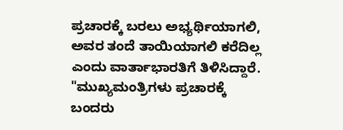ಪ್ರಚಾರಕ್ಕೆ ಬರಲು ಅಭ್ಯರ್ಥಿಯಾಗಲಿ, ಅವರ ತಂದೆ ತಾಯಿಯಾಗಲಿ ಕರೆದಿಲ್ಲ ಎಂದು ವಾರ್ತಾಭಾರತಿಗೆ ತಿಳಿಸಿದ್ದಾರೆ.
"ಮುಖ್ಯಮಂತ್ರಿಗಳು ಪ್ರಚಾರಕ್ಕೆ ಬಂದರು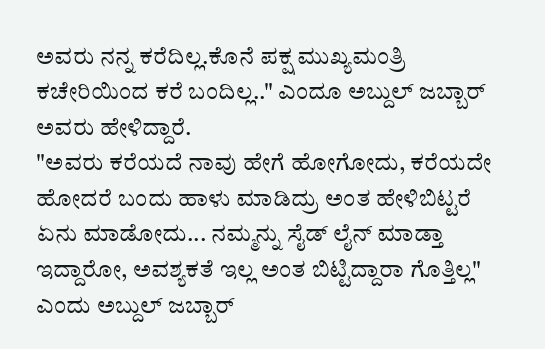ಅವರು ನನ್ನ ಕರೆದಿಲ್ಲ.ಕೊನೆ ಪಕ್ಷ ಮುಖ್ಯಮಂತ್ರಿ ಕಚೇರಿಯಿಂದ ಕರೆ ಬಂದಿಲ್ಲ.." ಎಂದೂ ಅಬ್ದುಲ್ ಜಬ್ಬಾರ್ ಅವರು ಹೇಳಿದ್ದಾರೆ.
"ಅವರು ಕರೆಯದೆ ನಾವು ಹೇಗೆ ಹೋಗೋದು, ಕರೆಯದೇ ಹೋದರೆ ಬಂದು ಹಾಳು ಮಾಡಿದ್ರು ಅಂತ ಹೇಳಿಬಿಟ್ಟರೆ ಏನು ಮಾಡೋದು... ನಮ್ಮನ್ನು ಸೈಡ್ ಲೈನ್ ಮಾಡ್ತಾ ಇದ್ದಾರೋ, ಅವಶ್ಯಕತೆ ಇಲ್ಲ ಅಂತ ಬಿಟ್ಟಿದ್ದಾರಾ ಗೊತ್ತಿಲ್ಲ" ಎಂದು ಅಬ್ದುಲ್ ಜಬ್ಬಾರ್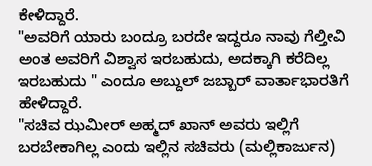ಕೇಳಿದ್ದಾರೆ.
"ಅವರಿಗೆ ಯಾರು ಬಂದ್ರೂ ಬರದೇ ಇದ್ದರೂ ನಾವು ಗೆಲ್ತೀವಿ ಅಂತ ಅವರಿಗೆ ವಿಶ್ವಾಸ ಇರಬಹುದು, ಅದಕ್ಕಾಗಿ ಕರೆದಿಲ್ಲ ಇರಬಹುದು " ಎಂದೂ ಅಬ್ದುಲ್ ಜಬ್ಬಾರ್ ವಾರ್ತಾಭಾರತಿಗೆ ಹೇಳಿದ್ದಾರೆ.
"ಸಚಿವ ಝಮೀರ್ ಅಹ್ಮದ್ ಖಾನ್ ಅವರು ಇಲ್ಲಿಗೆ ಬರಬೇಕಾಗಿಲ್ಲ ಎಂದು ಇಲ್ಲಿನ ಸಚಿವರು (ಮಲ್ಲಿಕಾರ್ಜುನ)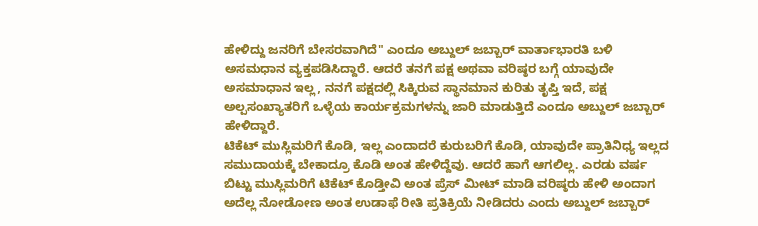ಹೇಳಿದ್ದು ಜನರಿಗೆ ಬೇಸರವಾಗಿದೆ" ಎಂದೂ ಅಬ್ದುಲ್ ಜಬ್ಬಾರ್ ವಾರ್ತಾಭಾರತಿ ಬಳಿ ಅಸಮಧಾನ ವ್ಯಕ್ತಪಡಿಸಿದ್ದಾರೆ. ಆದರೆ ತನಗೆ ಪಕ್ಷ ಅಥವಾ ವರಿಷ್ಠರ ಬಗ್ಗೆ ಯಾವುದೇ ಅಸಮಾಧಾನ ಇಲ್ಲ, ನನಗೆ ಪಕ್ಷದಲ್ಲಿ ಸಿಕ್ಕಿರುವ ಸ್ಥಾನಮಾನ ಕುರಿತು ತೃಪ್ತಿ ಇದೆ, ಪಕ್ಷ ಅಲ್ಪಸಂಖ್ಯಾತರಿಗೆ ಒಳ್ಳೆಯ ಕಾರ್ಯಕ್ರಮಗಳನ್ನು ಜಾರಿ ಮಾಡುತ್ತಿದೆ ಎಂದೂ ಅಬ್ದುಲ್ ಜಬ್ಬಾರ್ ಹೇಳಿದ್ದಾರೆ.
ಟಿಕೆಟ್ ಮುಸ್ಲಿಮರಿಗೆ ಕೊಡಿ, ಇಲ್ಲ ಎಂದಾದರೆ ಕುರುಬರಿಗೆ ಕೊಡಿ, ಯಾವುದೇ ಪ್ರಾತಿನಿಧ್ಯ ಇಲ್ಲದ ಸಮುದಾಯಕ್ಕೆ ಬೇಕಾದ್ರೂ ಕೊಡಿ ಅಂತ ಹೇಳಿದ್ದೆವು. ಆದರೆ ಹಾಗೆ ಆಗಲಿಲ್ಲ. ಎರಡು ವರ್ಷ ಬಿಟ್ಟು ಮುಸ್ಲಿಮರಿಗೆ ಟಿಕೆಟ್ ಕೊಡ್ತೀವಿ ಅಂತ ಪ್ರೆಸ್ ಮೀಟ್ ಮಾಡಿ ವರಿಷ್ಠರು ಹೇಳಿ ಅಂದಾಗ ಅದೆಲ್ಲ ನೋಡೋಣ ಅಂತ ಉಡಾಫೆ ರೀತಿ ಪ್ರತಿಕ್ರಿಯೆ ನೀಡಿದರು ಎಂದು ಅಬ್ದುಲ್ ಜಬ್ಬಾರ್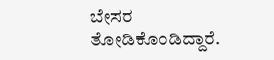ಬೇಸರ ತೋಡಿಕೊಂಡಿದ್ದಾರೆ.